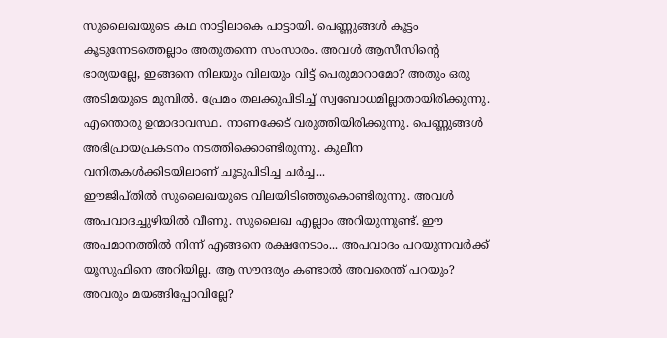സുലൈഖയുടെ കഥ നാട്ടിലാകെ പാട്ടായി. പെണ്ണുങ്ങൾ കൂട്ടം കൂടുന്നേടത്തെല്ലാം അതുതന്നെ സംസാരം. അവൾ ആസീസിന്റെ ഭാര്യയല്ലേ, ഇങ്ങനെ നിലയും വിലയും വിട്ട് പെരുമാറാമോ? അതും ഒരു അടിമയുടെ മുമ്പിൽ. പ്രേമം തലക്കുപിടിച്ച് സ്വബോധമില്ലാതായിരിക്കുന്നു. എന്തൊരു ഉന്മാദാവസ്ഥ. നാണക്കേട് വരുത്തിയിരിക്കുന്നു. പെണ്ണുങ്ങൾ അഭിപ്രായപ്രകടനം നടത്തിക്കൊണ്ടിരുന്നു. കുലീന വനിതകൾക്കിടയിലാണ് ചൂടുപിടിച്ച ചർച്ച...
ഈജിപ്തിൽ സുലൈഖയുടെ വിലയിടിഞ്ഞുകൊണ്ടിരുന്നു. അവൾ അപവാദച്ചുഴിയിൽ വീണു. സുലൈഖ എല്ലാം അറിയുന്നുണ്ട്. ഈ അപമാനത്തിൽ നിന്ന് എങ്ങനെ രക്ഷനേടാം... അപവാദം പറയുന്നവർക്ക് യൂസുഫിനെ അറിയില്ല. ആ സൗന്ദര്യം കണ്ടാൽ അവരെന്ത് പറയും? അവരും മയങ്ങിപ്പോവില്ലേ?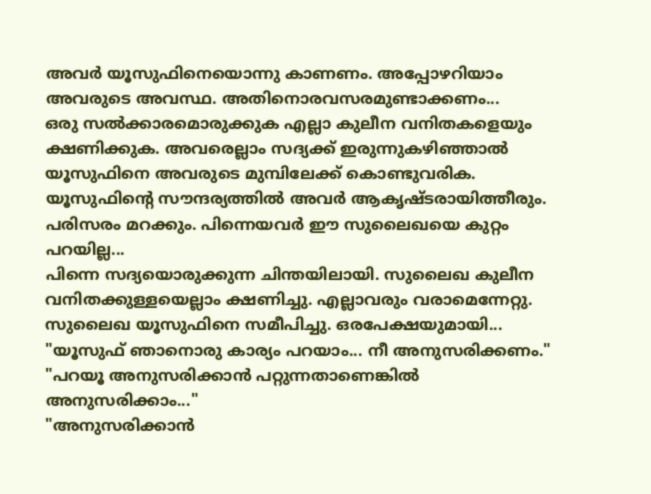അവർ യൂസുഫിനെയൊന്നു കാണണം. അപ്പോഴറിയാം അവരുടെ അവസ്ഥ. അതിനൊരവസരമുണ്ടാക്കണം...
ഒരു സൽക്കാരമൊരുക്കുക എല്ലാ കുലീന വനിതകളെയും ക്ഷണിക്കുക. അവരെല്ലാം സദ്യക്ക് ഇരുന്നുകഴിഞ്ഞാൽ യൂസുഫിനെ അവരുടെ മുമ്പിലേക്ക് കൊണ്ടുവരിക. യൂസുഫിന്റെ സൗന്ദര്യത്തിൽ അവർ ആകൃഷ്ടരായിത്തീരും. പരിസരം മറക്കും. പിന്നെയവർ ഈ സുലൈഖയെ കുറ്റം പറയില്ല...
പിന്നെ സദ്യയൊരുക്കുന്ന ചിന്തയിലായി. സുലൈഖ കുലീന വനിതക്കുള്ളയെല്ലാം ക്ഷണിച്ചു. എല്ലാവരും വരാമെന്നേറ്റു. സുലൈഖ യൂസുഫിനെ സമീപിച്ചു. ഒരപേക്ഷയുമായി...
"യൂസുഫ് ഞാനൊരു കാര്യം പറയാം... നീ അനുസരിക്കണം."
"പറയൂ അനുസരിക്കാൻ പറ്റുന്നതാണെങ്കിൽ അനുസരിക്കാം..."
"അനുസരിക്കാൻ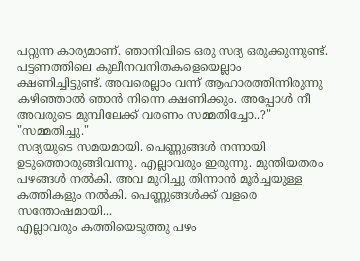പറ്റുന്ന കാര്യമാണ്. ഞാനിവിടെ ഒരു സദ്യ ഒരുക്കുന്നുണ്ട്. പട്ടണത്തിലെ കുലീനവനിതകളെയെല്ലാം ക്ഷണിച്ചിട്ടുണ്ട്. അവരെല്ലാം വന്ന് ആഹാരത്തിന്നിരുന്നു കഴിഞ്ഞാൽ ഞാൻ നിന്നെ ക്ഷണിക്കും. അപ്പോൾ നീ അവരുടെ മുമ്പിലേക്ക് വരണം സമ്മതിച്ചോ..?"
"സമ്മതിച്ചു."
സദ്യയുടെ സമയമായി. പെണ്ണുങ്ങൾ നന്നായി ഉടുത്തൊരുങ്ങിവന്നു. എല്ലാവരും ഇരുന്നു. മുന്തിയതരം പഴങ്ങൾ നൽകി. അവ മുറിച്ചു തിന്നാൻ മൂർച്ചയുള്ള കത്തികളും നൽകി. പെണ്ണുങ്ങൾക്ക് വളരെ സന്തോഷമായി...
എല്ലാവരും കത്തിയെടുത്തു പഴം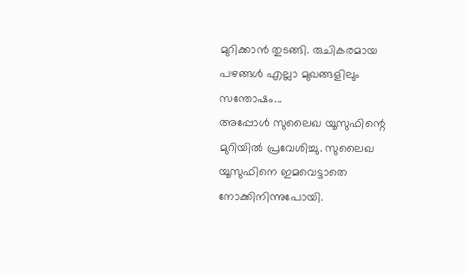മുറിക്കാൻ തുടങ്ങി. രുചികരമായ പഴങ്ങൾ എല്ലാ മുഖങ്ങളിലും സന്തോഷം...
അപ്പോൾ സുലൈഖ യൂസുഫിന്റെ മുറിയിൽ പ്രവേശിച്ചു. സുലൈഖ യൂസുഫിനെ ഇമവെട്ടാതെ നോക്കിനിന്നുപോയി.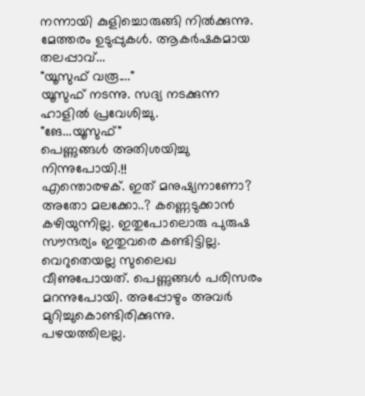നന്നായി കുളിച്ചൊരുങ്ങി നിൽക്കുന്നു. മേത്തരം ഉടുപ്പുകൾ. ആകർഷകമായ തലപ്പാവ്...
"യൂസുഫ് വരൂ...."
യൂസുഫ് നടന്നു. സദ്യ നടക്കുന്ന ഹാളിൽ പ്രവേശിച്ചു.
"ങേ...യൂസുഫ്"
പെണ്ണുങ്ങൾ അതിശയിച്ചു നിന്നുപോയി.!!
എന്തൊരഴക്. ഇത് മനുഷ്യനാണോ? അതോ മലക്കോ..? കണ്ണെടുക്കാൻ കഴിയുന്നില്ല. ഇതുപോലൊരു പുരുഷ സൗന്ദര്യം ഇതുവരെ കണ്ടിട്ടില്ല. വെറുതെയല്ല സുലൈഖ വീണുപോയത്. പെണ്ണുങ്ങൾ പരിസരം മറന്നുപോയി. അപ്പോഴും അവർ മുറിച്ചുകൊണ്ടിരിക്കുന്നു. പഴയത്തിലല്ല.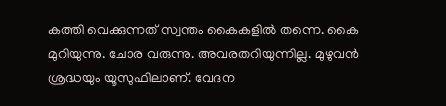കത്തി വെക്കുന്നത് സ്വന്തം കൈകളിൽ തന്നെ. കൈ മുറിയുന്നു. ചോര വരുന്നു. അവരതറിയുന്നില്ല. മുഴുവൻ ശ്രദ്ധയും യൂസുഫിലാണ്. വേദന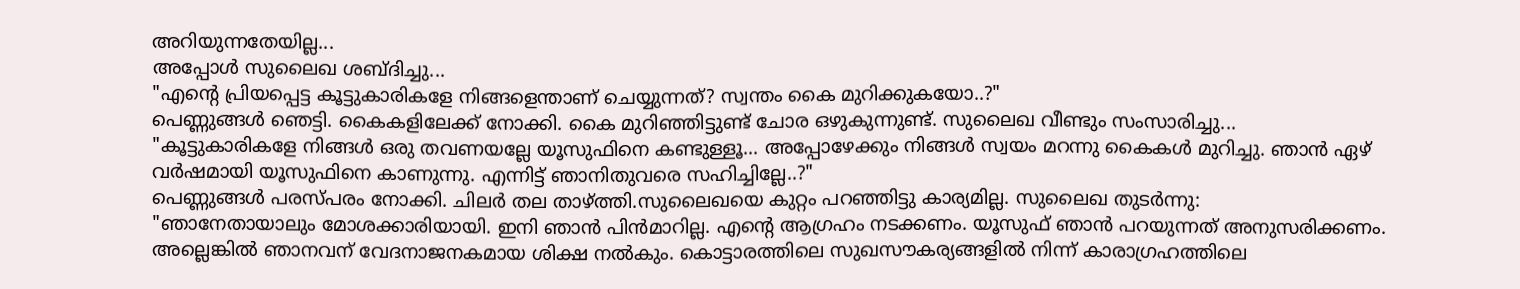അറിയുന്നതേയില്ല...
അപ്പോൾ സുലൈഖ ശബ്ദിച്ചു...
"എന്റെ പ്രിയപ്പെട്ട കൂട്ടുകാരികളേ നിങ്ങളെന്താണ് ചെയ്യുന്നത്? സ്വന്തം കൈ മുറിക്കുകയോ..?"
പെണ്ണുങ്ങൾ ഞെട്ടി. കൈകളിലേക്ക് നോക്കി. കൈ മുറിഞ്ഞിട്ടുണ്ട് ചോര ഒഴുകുന്നുണ്ട്. സുലൈഖ വീണ്ടും സംസാരിച്ചു...
"കൂട്ടുകാരികളേ നിങ്ങൾ ഒരു തവണയല്ലേ യൂസുഫിനെ കണ്ടുള്ളൂ... അപ്പോഴേക്കും നിങ്ങൾ സ്വയം മറന്നു കൈകൾ മുറിച്ചു. ഞാൻ ഏഴ് വർഷമായി യൂസുഫിനെ കാണുന്നു. എന്നിട്ട് ഞാനിതുവരെ സഹിച്ചില്ലേ..?"
പെണ്ണുങ്ങൾ പരസ്പരം നോക്കി. ചിലർ തല താഴ്ത്തി.സുലൈഖയെ കുറ്റം പറഞ്ഞിട്ടു കാര്യമില്ല. സുലൈഖ തുടർന്നു:
"ഞാനേതായാലും മോശക്കാരിയായി. ഇനി ഞാൻ പിൻമാറില്ല. എന്റെ ആഗ്രഹം നടക്കണം. യൂസുഫ് ഞാൻ പറയുന്നത് അനുസരിക്കണം. അല്ലെങ്കിൽ ഞാനവന് വേദനാജനകമായ ശിക്ഷ നൽകും. കൊട്ടാരത്തിലെ സുഖസൗകര്യങ്ങളിൽ നിന്ന് കാരാഗ്രഹത്തിലെ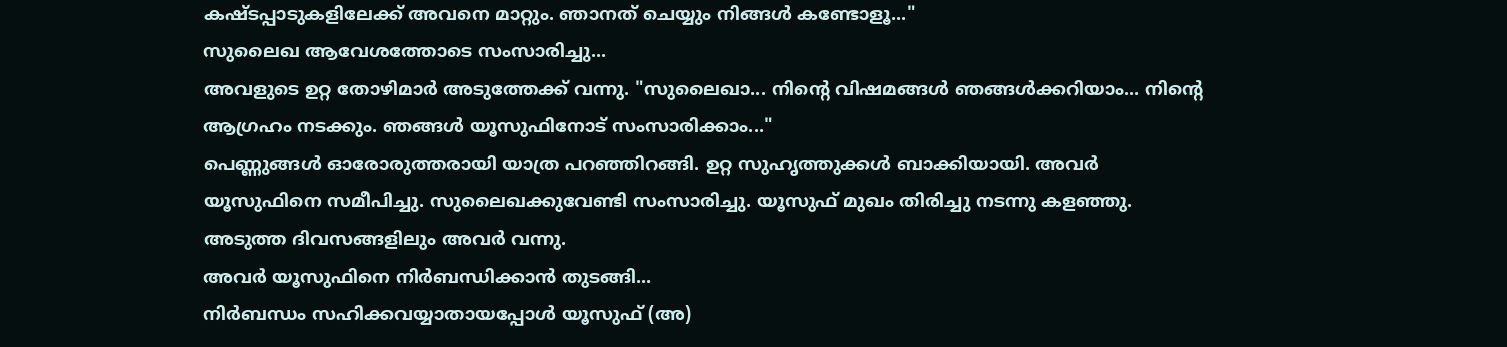കഷ്ടപ്പാടുകളിലേക്ക് അവനെ മാറ്റും. ഞാനത് ചെയ്യും നിങ്ങൾ കണ്ടോളൂ..."
സുലൈഖ ആവേശത്തോടെ സംസാരിച്ചു...
അവളുടെ ഉറ്റ തോഴിമാർ അടുത്തേക്ക് വന്നു. "സുലൈഖാ... നിന്റെ വിഷമങ്ങൾ ഞങ്ങൾക്കറിയാം... നിന്റെ ആഗ്രഹം നടക്കും. ഞങ്ങൾ യൂസുഫിനോട് സംസാരിക്കാം..."
പെണ്ണുങ്ങൾ ഓരോരുത്തരായി യാത്ര പറഞ്ഞിറങ്ങി. ഉറ്റ സുഹൃത്തുക്കൾ ബാക്കിയായി. അവർ യൂസുഫിനെ സമീപിച്ചു. സുലൈഖക്കുവേണ്ടി സംസാരിച്ചു. യൂസുഫ് മുഖം തിരിച്ചു നടന്നു കളഞ്ഞു. അടുത്ത ദിവസങ്ങളിലും അവർ വന്നു.
അവർ യൂസുഫിനെ നിർബന്ധിക്കാൻ തുടങ്ങി...
നിർബന്ധം സഹിക്കവയ്യാതായപ്പോൾ യൂസുഫ് (അ)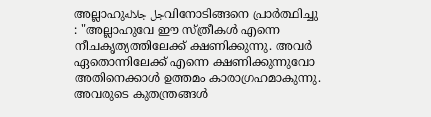അല്ലാഹുجل جلالهവിനോടിങ്ങനെ പ്രാർത്ഥിച്ചു : "അല്ലാഹുവേ ഈ സ്ത്രീകൾ എന്നെ നീചകൃത്യത്തിലേക്ക് ക്ഷണിക്കുന്നു. അവർ ഏതൊന്നിലേക്ക് എന്നെ ക്ഷണിക്കുന്നുവോ അതിനെക്കാൾ ഉത്തമം കാരാഗ്രഹമാകുന്നു. അവരുടെ കുതന്ത്രങ്ങൾ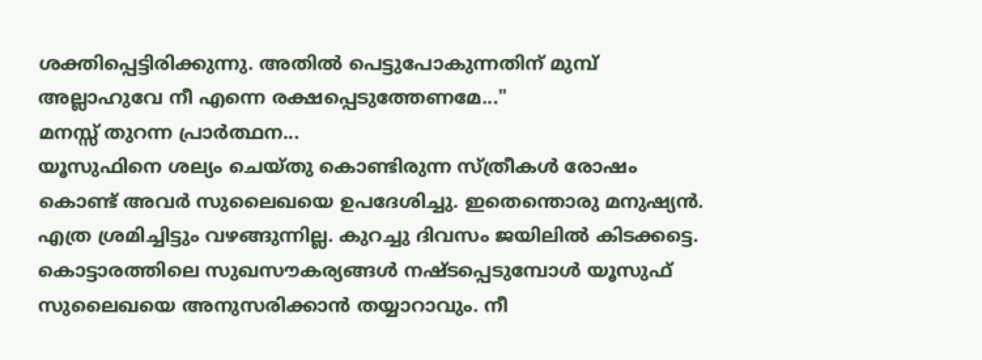ശക്തിപ്പെട്ടിരിക്കുന്നു. അതിൽ പെട്ടുപോകുന്നതിന് മുമ്പ് അല്ലാഹുവേ നീ എന്നെ രക്ഷപ്പെടുത്തേണമേ..."
മനസ്സ് തുറന്ന പ്രാർത്ഥന...
യൂസുഫിനെ ശല്യം ചെയ്തു കൊണ്ടിരുന്ന സ്ത്രീകൾ രോഷം കൊണ്ട് അവർ സുലൈഖയെ ഉപദേശിച്ചു. ഇതെന്തൊരു മനുഷ്യൻ. എത്ര ശ്രമിച്ചിട്ടും വഴങ്ങുന്നില്ല. കുറച്ചു ദിവസം ജയിലിൽ കിടക്കട്ടെ. കൊട്ടാരത്തിലെ സുഖസൗകര്യങ്ങൾ നഷ്ടപ്പെടുമ്പോൾ യൂസുഫ് സുലൈഖയെ അനുസരിക്കാൻ തയ്യാറാവും. നീ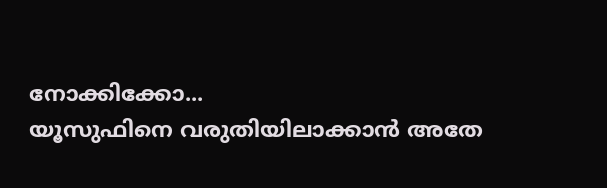നോക്കിക്കോ...
യൂസുഫിനെ വരുതിയിലാക്കാൻ അതേ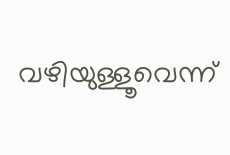വഴിയുള്ളൂവെന്ന്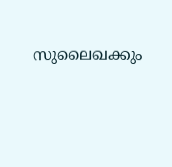സുലൈഖക്കും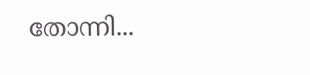തോന്നി...